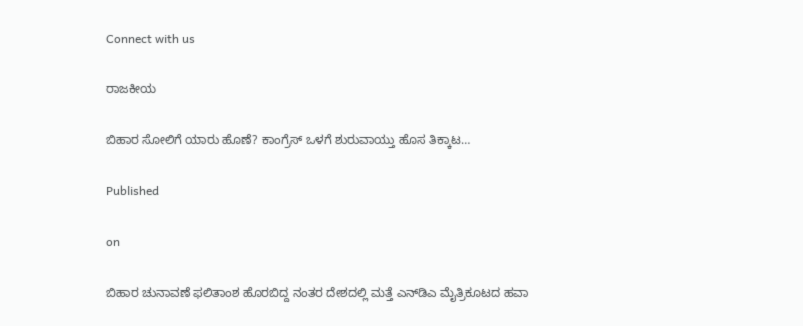Connect with us

ರಾಜಕೀಯ

ಬಿಹಾರ ಸೋಲಿಗೆ ಯಾರು ಹೊಣೆ? ಕಾಂಗ್ರೆಸ್ ಒಳಗೆ ಶುರುವಾಯ್ತು ಹೊಸ ತಿಕ್ಕಾಟ…

Published

on

ಬಿಹಾರ ಚುನಾವಣೆ ಫಲಿತಾಂಶ ಹೊರಬಿದ್ದ ನಂತರ ದೇಶದಲ್ಲಿ ಮತ್ತೆ ಎನ್‌ಡಿಎ ಮೈತ್ರಿಕೂಟದ ಹವಾ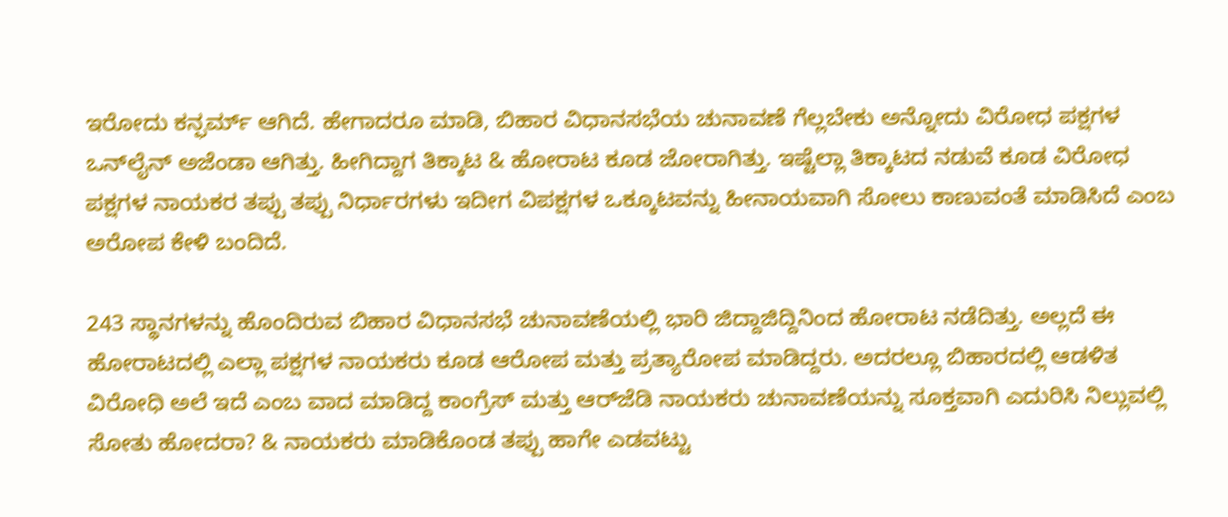ಇರೋದು ಕನ್ಫರ್ಮ್ ಆಗಿದೆ. ಹೇಗಾದರೂ ಮಾಡಿ, ಬಿಹಾರ ವಿಧಾನಸಭೆಯ ಚುನಾವಣೆ ಗೆಲ್ಲಬೇಕು ಅನ್ನೋದು ವಿರೋಧ ಪಕ್ಷಗಳ ಒನ್‌ಲೈನ್ ಅಜೆಂಡಾ ಆಗಿತ್ತು. ಹೀಗಿದ್ದಾಗ ತಿಕ್ಕಾಟ & ಹೋರಾಟ ಕೂಡ ಜೋರಾಗಿತ್ತು. ಇಷ್ಟೆಲ್ಲಾ ತಿಕ್ಕಾಟದ ನಡುವೆ ಕೂಡ ವಿರೋಧ ಪಕ್ಷಗಳ ನಾಯಕರ ತಪ್ಪು ತಪ್ಪು ನಿರ್ಧಾರಗಳು ಇದೀಗ ವಿಪಕ್ಷಗಳ ಒಕ್ಕೂಟವನ್ನು ಹೀನಾಯವಾಗಿ ಸೋಲು ಕಾಣುವಂತೆ ಮಾಡಿಸಿದೆ ಎಂಬ ಅರೋಪ ಕೇಳಿ ಬಂದಿದೆ.

243 ಸ್ಥಾನಗಳನ್ನು ಹೊಂದಿರುವ ಬಿಹಾರ ವಿಧಾನಸಭೆ ಚುನಾವಣೆಯಲ್ಲಿ ಭಾರಿ ಜಿದ್ದಾಜಿದ್ದಿನಿಂದ ಹೋರಾಟ ನಡೆದಿತ್ತು. ಅಲ್ಲದೆ ಈ ಹೋರಾಟದಲ್ಲಿ ಎಲ್ಲಾ ಪಕ್ಷಗಳ ನಾಯಕರು ಕೂಡ ಆರೋಪ ಮತ್ತು ಪ್ರತ್ಯಾರೋಪ ಮಾಡಿದ್ದರು. ಅದರಲ್ಲೂ ಬಿಹಾರದಲ್ಲಿ ಆಡಳಿತ ವಿರೋಧಿ ಅಲೆ ಇದೆ ಎಂಬ ವಾದ ಮಾಡಿದ್ದ ಕಾಂಗ್ರೆಸ್ ಮತ್ತು ಆರ್‌ಜೆಡಿ ನಾಯಕರು ಚುನಾವಣೆಯನ್ನು ಸೂಕ್ತವಾಗಿ ಎದುರಿಸಿ ನಿಲ್ಲುವಲ್ಲಿ ಸೋತು ಹೋದರಾ? & ನಾಯಕರು ಮಾಡಿಕೊಂಡ ತಪ್ಪು ಹಾಗೇ ಎಡವಟ್ಟು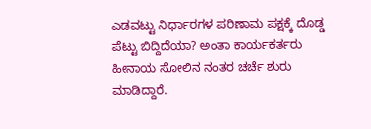ಎಡವಟ್ಟು ನಿರ್ಧಾರಗಳ ಪರಿಣಾಮ ಪಕ್ಷಕ್ಕೆ ದೊಡ್ಡ ಪೆಟ್ಟು ಬಿದ್ದಿದೆಯಾ? ಅಂತಾ ಕಾರ್ಯಕರ್ತರು ಹೀನಾಯ ಸೋಲಿನ ನಂತರ ಚರ್ಚೆ ಶುರು ಮಾಡಿದ್ದಾರೆ.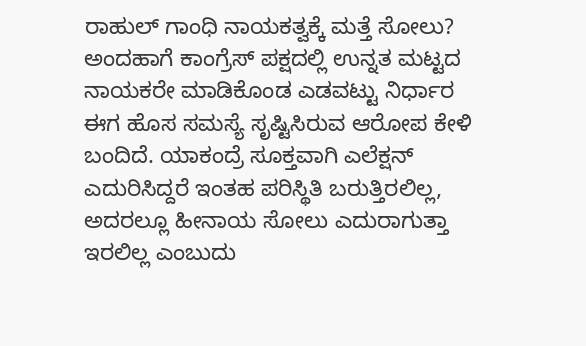ರಾಹುಲ್ ಗಾಂಧಿ ನಾಯಕತ್ವಕ್ಕೆ ಮತ್ತೆ ಸೋಲು? ಅಂದಹಾಗೆ ಕಾಂಗ್ರೆಸ್ ಪಕ್ಷದಲ್ಲಿ ಉನ್ನತ ಮಟ್ಟದ ನಾಯಕರೇ ಮಾಡಿಕೊಂಡ ಎಡವಟ್ಟು ನಿರ್ಧಾರ ಈಗ ಹೊಸ ಸಮಸ್ಯೆ ಸೃಷ್ಟಿಸಿರುವ ಆರೋಪ ಕೇಳಿ ಬಂದಿದೆ. ಯಾಕಂದ್ರೆ ಸೂಕ್ತವಾಗಿ ಎಲೆಕ್ಷನ್ ಎದುರಿಸಿದ್ದರೆ ಇಂತಹ ಪರಿಸ್ಥಿತಿ ಬರುತ್ತಿರಲಿಲ್ಲ, ಅದರಲ್ಲೂ ಹೀನಾಯ ಸೋಲು ಎದುರಾಗುತ್ತಾ ಇರಲಿಲ್ಲ ಎಂಬುದು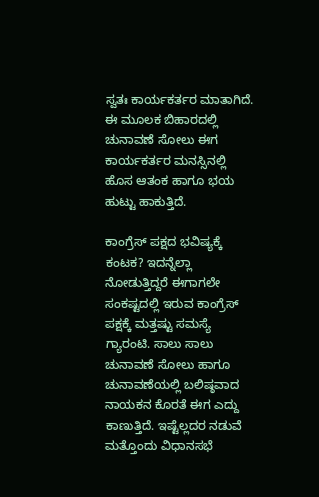ಸ್ವತಃ ಕಾರ್ಯಕರ್ತರ ಮಾತಾಗಿದೆ. ಈ ಮೂಲಕ ಬಿಹಾರದಲ್ಲಿ ಚುನಾವಣೆ ಸೋಲು ಈಗ ಕಾರ್ಯಕರ್ತರ ಮನಸ್ಸಿನಲ್ಲಿ ಹೊಸ ಆತಂಕ ಹಾಗೂ ಭಯ ಹುಟ್ಟು ಹಾಕುತ್ತಿದೆ.

ಕಾಂಗ್ರೆಸ್ ಪಕ್ಷದ ಭವಿಷ್ಯಕ್ಕೆ ಕಂಟಕ? ಇದನ್ನೆಲ್ಲಾ ನೋಡುತ್ತಿದ್ದರೆ ಈಗಾಗಲೇ ಸಂಕಷ್ಟದಲ್ಲಿ ಇರುವ ಕಾಂಗ್ರೆಸ್ ಪಕ್ಷಕ್ಕೆ ಮತ್ತಷ್ಟು ಸಮಸ್ಯೆ ಗ್ಯಾರಂಟಿ. ಸಾಲು ಸಾಲು ಚುನಾವಣೆ ಸೋಲು ಹಾಗೂ ಚುನಾವಣೆಯಲ್ಲಿ ಬಲಿಷ್ಠವಾದ ನಾಯಕನ ಕೊರತೆ ಈಗ ಎದ್ದು ಕಾಣುತ್ತಿದೆ. ಇಷ್ಟೆಲ್ಲದರ ನಡುವೆ ಮತ್ತೊಂದು ವಿಧಾನಸಭೆ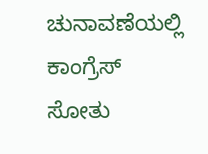ಚುನಾವಣೆಯಲ್ಲಿ ಕಾಂಗ್ರೆಸ್ ಸೋತು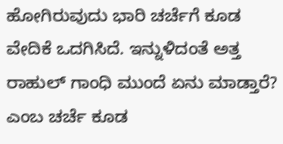ಹೋಗಿರುವುದು ಭಾರಿ ಚರ್ಚೆಗೆ ಕೂಡ ವೇದಿಕೆ ಒದಗಿಸಿದೆ. ಇನ್ನುಳಿದಂತೆ ಅತ್ತ ರಾಹುಲ್ ಗಾಂಧಿ ಮುಂದೆ ಏನು ಮಾಡ್ತಾರೆ? ಎಂಬ ಚರ್ಚೆ ಕೂಡ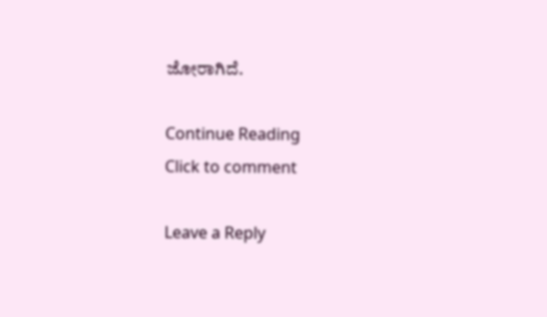ಜೋರಾಗಿದೆ.

Continue Reading
Click to comment

Leave a Reply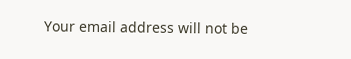Your email address will not be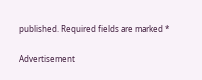published. Required fields are marked *

Advertisement